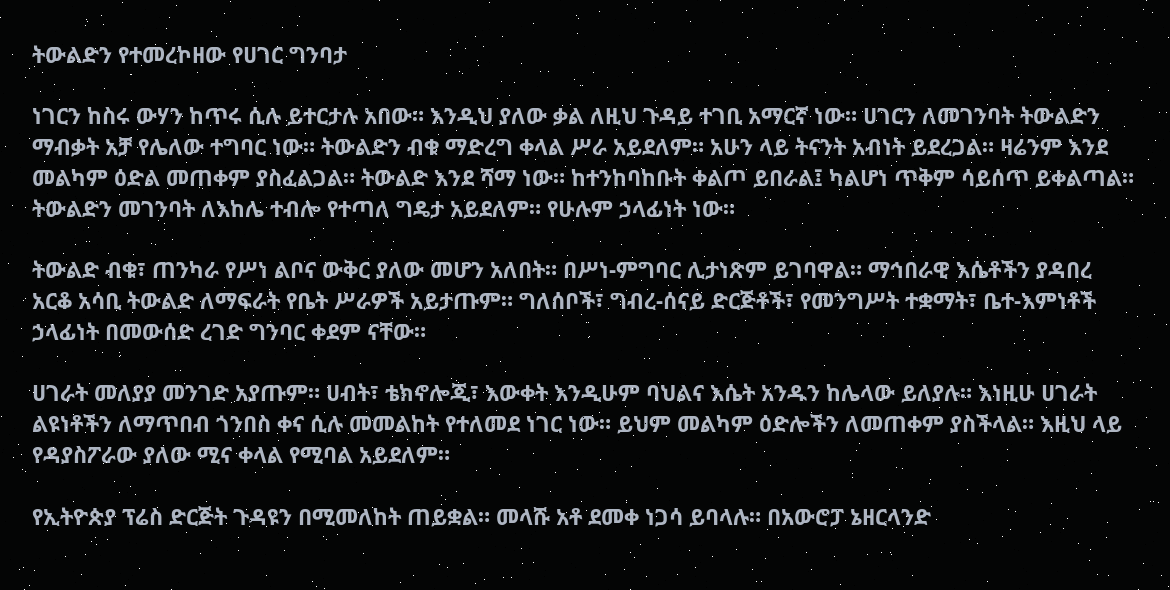ትውልድን የተመረኮዘው የሀገር ግንባታ

ነገርን ከስሩ ውሃን ከጥሩ ሲሉ ይተርታሉ አበው። እንዲህ ያለው ቃል ለዚህ ጉዳይ ተገቢ አማርኛ ነው። ሀገርን ለመገንባት ትውልድን ማብቃት አቻ የሌለው ተግባር ነው። ትውልድን ብቁ ማድረግ ቀላል ሥራ አይደለም። አሁን ላይ ትናንት አብነት ይደረጋል። ዛሬንም እንደ መልካም ዕድል መጠቀም ያስፈልጋል። ትውልድ እንደ ሻማ ነው። ከተንከባከቡት ቀልጦ ይበራል፤ ካልሆነ ጥቅም ሳይሰጥ ይቀልጣል። ትውልድን መገንባት ለእከሌ ተብሎ የተጣለ ግዴታ አይደለም። የሁሉም ኃላፊነት ነው።

ትውልድ ብቁ፣ ጠንካራ የሥነ ልቦና ውቅር ያለው መሆን አለበት። በሥነ-ምግባር ሊታነጽም ይገባዋል። ማኅበራዊ እሴቶችን ያዳበረ አርቆ አሳቢ ትውልድ ለማፍራት የቤት ሥራዎች አይታጡም። ግለሰቦች፣ ግብረ-ሰናይ ድርጅቶች፣ የመንግሥት ተቋማት፣ ቤተ-እምነቶች ኃላፊነት በመውሰድ ረገድ ግንባር ቀደም ናቸው።

ሀገራት መለያያ መንገድ አያጡም። ሀብት፣ ቴክኖሎጂ፣ እውቀት እንዲሁም ባህልና እሴት አንዱን ከሌላው ይለያሉ። እነዚሁ ሀገራት ልዩነቶችን ለማጥበብ ጎንበስ ቀና ሲሉ መመልከት የተለመደ ነገር ነው። ይህም መልካም ዕድሎችን ለመጠቀም ያስችላል። እዚህ ላይ የዳያስፖራው ያለው ሚና ቀላል የሚባል አይደለም።

የኢትዮጵያ ፕሬስ ድርጅት ጉዳዩን በሚመለከት ጠይቋል። መላሹ አቶ ደመቀ ነጋሳ ይባላሉ። በአውሮፓ ኔዘርላንድ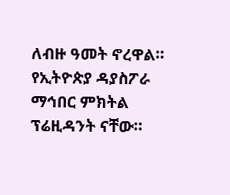ለብዙ ዓመት ኖረዋል። የኢትዮጵያ ዳያስፖራ ማኅበር ምክትል ፕሬዚዳንት ናቸው።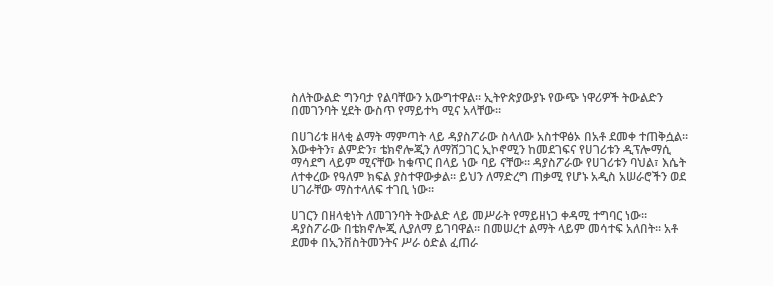ስለትውልድ ግንባታ የልባቸውን አውግተዋል። ኢትዮጵያውያኑ የውጭ ነዋሪዎች ትውልድን በመገንባት ሂደት ውስጥ የማይተካ ሚና አላቸው።

በሀገሪቱ ዘላቂ ልማት ማምጣት ላይ ዳያስፖራው ስላለው አስተዋፅኦ በአቶ ደመቀ ተጠቅሷል። እውቀትን፣ ልምድን፣ ቴክኖሎጂን ለማሸጋገር ኢኮኖሚን ከመደገፍና የሀገሪቱን ዲፕሎማሲ ማሳደግ ላይም ሚናቸው ከቁጥር በላይ ነው ባይ ናቸው። ዳያስፖራው የሀገሪቱን ባህል፣ እሴት ለተቀረው የዓለም ክፍል ያስተዋውቃል። ይህን ለማድረግ ጠቃሚ የሆኑ አዲስ አሠራሮችን ወደ ሀገራቸው ማስተላለፍ ተገቢ ነው።

ሀገርን በዘላቂነት ለመገንባት ትውልድ ላይ መሥራት የማይዘነጋ ቀዳሚ ተግባር ነው። ዳያስፖራው በቴክኖሎጂ ሊያለማ ይገባዋል። በመሠረተ ልማት ላይም መሳተፍ አለበት። አቶ ደመቀ በኢንቨስትመንትና ሥራ ዕድል ፈጠራ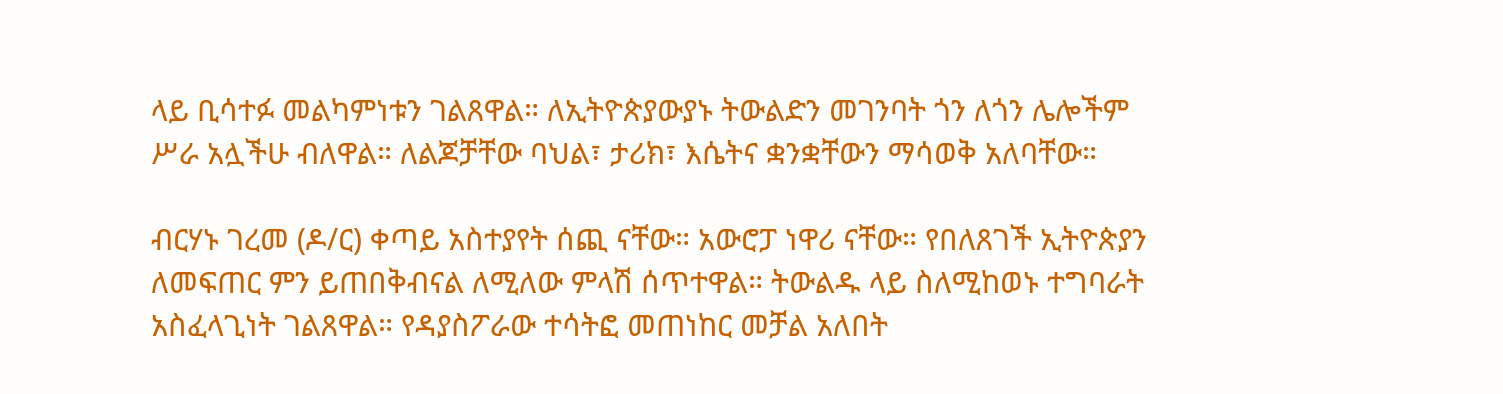ላይ ቢሳተፉ መልካምነቱን ገልጸዋል። ለኢትዮጵያውያኑ ትውልድን መገንባት ጎን ለጎን ሌሎችም ሥራ አሏችሁ ብለዋል። ለልጆቻቸው ባህል፣ ታሪክ፣ እሴትና ቋንቋቸውን ማሳወቅ አለባቸው።

ብርሃኑ ገረመ (ዶ/ር) ቀጣይ አስተያየት ሰጪ ናቸው። አውሮፓ ነዋሪ ናቸው። የበለጸገች ኢትዮጵያን ለመፍጠር ምን ይጠበቅብናል ለሚለው ምላሽ ሰጥተዋል። ትውልዱ ላይ ስለሚከወኑ ተግባራት አስፈላጊነት ገልጸዋል። የዳያስፖራው ተሳትፎ መጠነከር መቻል አለበት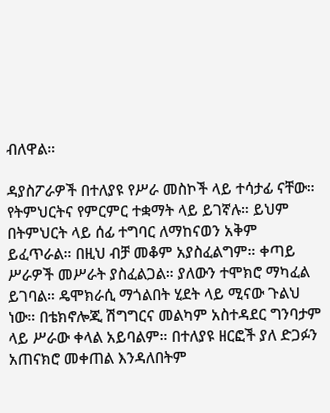ብለዋል።

ዳያስፖራዎች በተለያዩ የሥራ መስኮች ላይ ተሳታፊ ናቸው። የትምህርትና የምርምር ተቋማት ላይ ይገኛሉ። ይህም በትምህርት ላይ ሰፊ ተግባር ለማከናወን አቅም ይፈጥራል። በዚህ ብቻ መቆም አያስፈልግም። ቀጣይ ሥራዎች መሥራት ያስፈልጋል። ያለውን ተሞክሮ ማካፈል ይገባል። ዴሞክራሲ ማጎልበት ሂደት ላይ ሚናው ጉልህ ነው። በቴክኖሎጂ ሽግግርና መልካም አስተዳደር ግንባታም ላይ ሥራው ቀላል አይባልም። በተለያዩ ዘርፎች ያለ ድጋፉን አጠናክሮ መቀጠል እንዳለበትም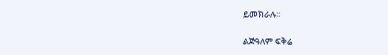ይመክራሉ።

ልጅዓለም ፍቅሬ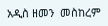አዲስ ዘመን  መስከረም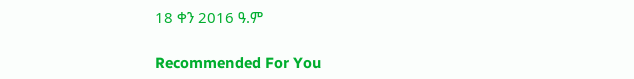18 ቀን 2016 ዓ.ም

Recommended For You